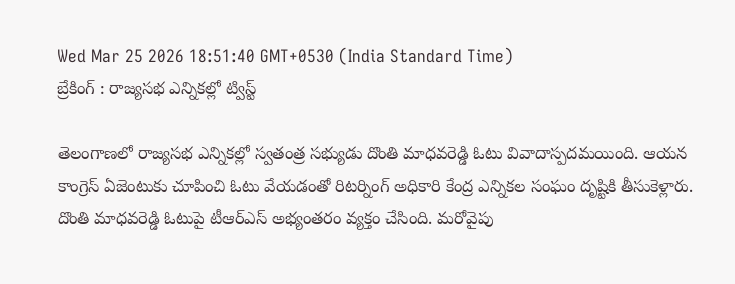Wed Mar 25 2026 18:51:40 GMT+0530 (India Standard Time)
బ్రేకింగ్ : రాజ్యసభ ఎన్నికల్లో ట్విస్ట్

తెలంగాణలో రాజ్యసభ ఎన్నికల్లో స్వతంత్ర సభ్యుడు దొంతి మాధవరెడ్డి ఓటు వివాదాస్పదమయింది. ఆయన కాంగ్రెస్ ఏజెంటుకు చూపించి ఓటు వేయడంతో రిటర్నింగ్ అధికారి కేంద్ర ఎన్నికల సంఘం దృష్టికి తీసుకెళ్లారు. దొంతి మాధవరెడ్డి ఓటుపై టీఆర్ఎస్ అభ్యంతరం వ్యక్తం చేసింది. మరోవైపు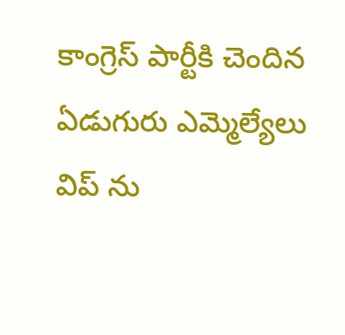కాంగ్రెస్ పార్టీకి చెందిన ఏడుగురు ఎమ్మెల్యేలు విప్ ను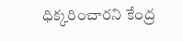ధిక్కరించారని కేంద్ర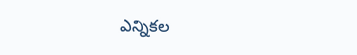ఎన్నికల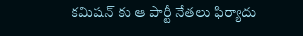కమిషన్ కు ఆ పార్టీ నేతలు ఫిర్యాదు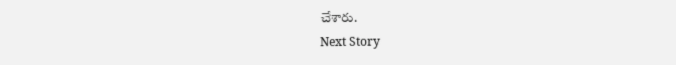చేశారు.
Next Story